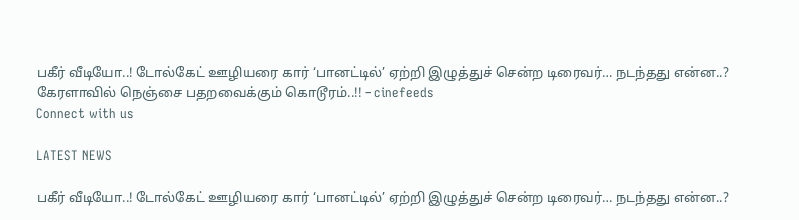பகீர் வீடியோ..! டோல்கேட் ஊழியரை கார் ‘பானட்டில்’ ஏற்றி இழுத்துச் சென்ற டிரைவர்… நடந்தது என்ன..? கேரளாவில் நெஞ்சை பதறவைக்கும் கொடூரம்..!! – cinefeeds
Connect with us

LATEST NEWS

பகீர் வீடியோ..! டோல்கேட் ஊழியரை கார் ‘பானட்டில்’ ஏற்றி இழுத்துச் சென்ற டிரைவர்… நடந்தது என்ன..?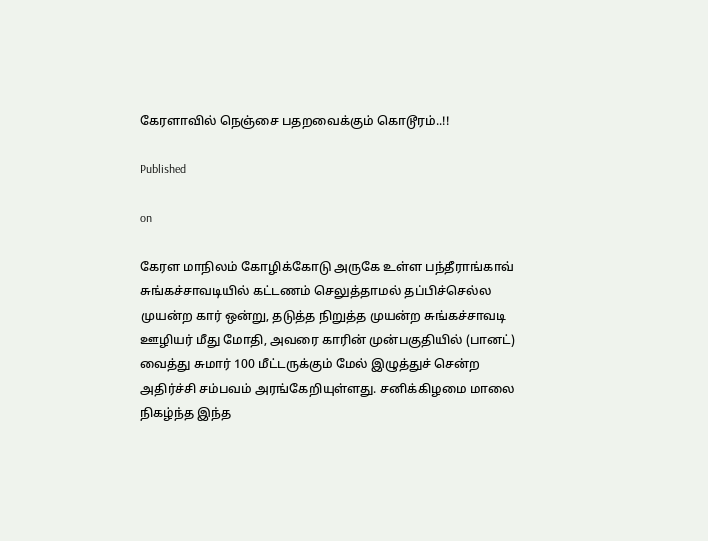கேரளாவில் நெஞ்சை பதறவைக்கும் கொடூரம்..!!

Published

on

கேரள மாநிலம் கோழிக்கோடு அருகே உள்ள பந்தீராங்காவ் சுங்கச்சாவடியில் கட்டணம் செலுத்தாமல் தப்பிச்செல்ல முயன்ற கார் ஒன்று, தடுத்த நிறுத்த முயன்ற சுங்கச்சாவடி ஊழியர் மீது மோதி, அவரை காரின் முன்பகுதியில் (பானட்) வைத்து சுமார் 100 மீட்டருக்கும் மேல் இழுத்துச் சென்ற அதிர்ச்சி சம்பவம் அரங்கேறியுள்ளது. சனிக்கிழமை மாலை நிகழ்ந்த இந்த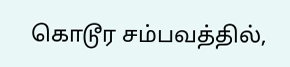கொடூர சம்பவத்தில்,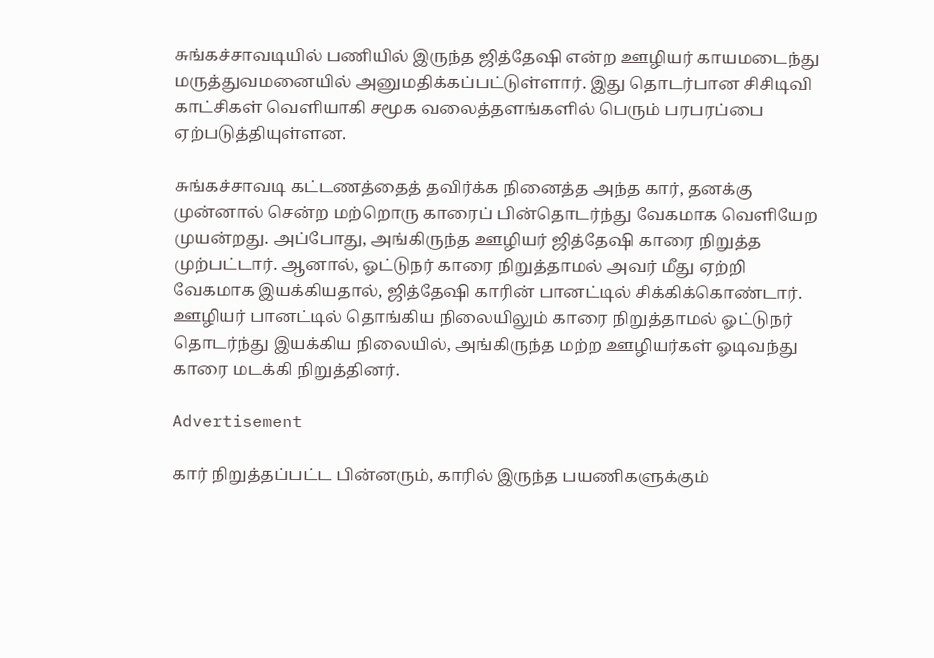சுங்கச்சாவடியில் பணியில் இருந்த ஜித்தேஷி என்ற ஊழியர் காயமடைந்து மருத்துவமனையில் அனுமதிக்கப்பட்டுள்ளார். இது தொடர்பான சிசிடிவி காட்சிகள் வெளியாகி சமூக வலைத்தளங்களில் பெரும் பரபரப்பை ஏற்படுத்தியுள்ளன.

சுங்கச்சாவடி கட்டணத்தைத் தவிர்க்க நினைத்த அந்த கார், தனக்கு முன்னால் சென்ற மற்றொரு காரைப் பின்தொடர்ந்து வேகமாக வெளியேற முயன்றது. அப்போது, அங்கிருந்த ஊழியர் ஜித்தேஷி காரை நிறுத்த முற்பட்டார். ஆனால், ஓட்டுநர் காரை நிறுத்தாமல் அவர் மீது ஏற்றி வேகமாக இயக்கியதால், ஜித்தேஷி காரின் பானட்டில் சிக்கிக்கொண்டார். ஊழியர் பானட்டில் தொங்கிய நிலையிலும் காரை நிறுத்தாமல் ஓட்டுநர் தொடர்ந்து இயக்கிய நிலையில், அங்கிருந்த மற்ற ஊழியர்கள் ஓடிவந்து காரை மடக்கி நிறுத்தினர்.

Advertisement

கார் நிறுத்தப்பட்ட பின்னரும், காரில் இருந்த பயணிகளுக்கும்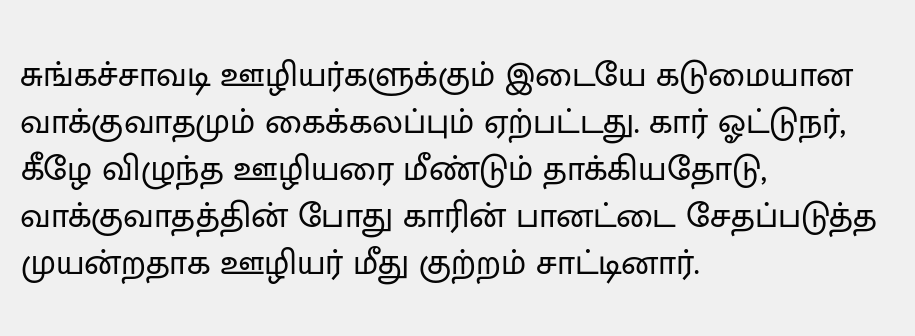சுங்கச்சாவடி ஊழியர்களுக்கும் இடையே கடுமையான வாக்குவாதமும் கைக்கலப்பும் ஏற்பட்டது. கார் ஓட்டுநர், கீழே விழுந்த ஊழியரை மீண்டும் தாக்கியதோடு, வாக்குவாதத்தின் போது காரின் பானட்டை சேதப்படுத்த முயன்றதாக ஊழியர் மீது குற்றம் சாட்டினார்.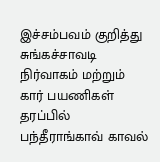இச்சம்பவம் குறித்து சுங்கச்சாவடி நிர்வாகம் மற்றும் கார் பயணிகள் தரப்பில் பந்தீராங்காவ் காவல்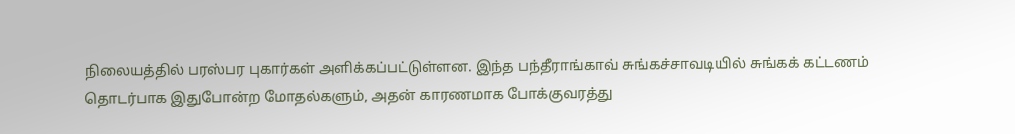நிலையத்தில் பரஸ்பர புகார்கள் அளிக்கப்பட்டுள்ளன. இந்த பந்தீராங்காவ் சுங்கச்சாவடியில் சுங்கக் கட்டணம் தொடர்பாக இதுபோன்ற மோதல்களும், அதன் காரணமாக போக்குவரத்து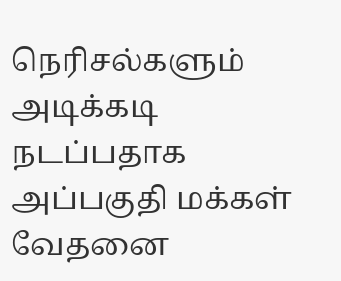நெரிசல்களும் அடிக்கடி நடப்பதாக அப்பகுதி மக்கள் வேதனை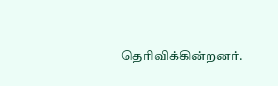தெரிவிக்கின்றனர்.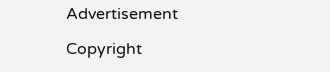Advertisement

Copyright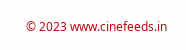© 2023 www.cinefeeds.in